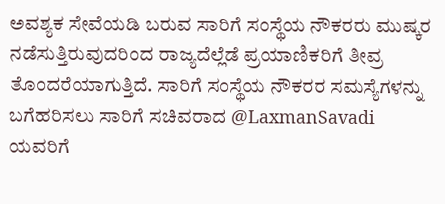ಅವಶ್ಯಕ ಸೇವೆಯಡಿ ಬರುವ ಸಾರಿಗೆ ಸಂಸ್ಥೆಯ ನೌಕರರು ಮುಷ್ಕರ ನಡೆಸುತ್ತಿರುವುದರಿಂದ ರಾಜ್ಯದೆಲ್ಲೆಡೆ ಪ್ರಯಾಣಿಕರಿಗೆ ತೀವ್ರ ತೊಂದರೆಯಾಗುತ್ತಿದೆ. ಸಾರಿಗೆ ಸಂಸ್ಥೆಯ ನೌಕರರ ಸಮಸ್ಯೆಗಳನ್ನು ಬಗೆಹರಿಸಲು ಸಾರಿಗೆ ಸಚಿವರಾದ @LaxmanSavadi ಯವರಿಗೆ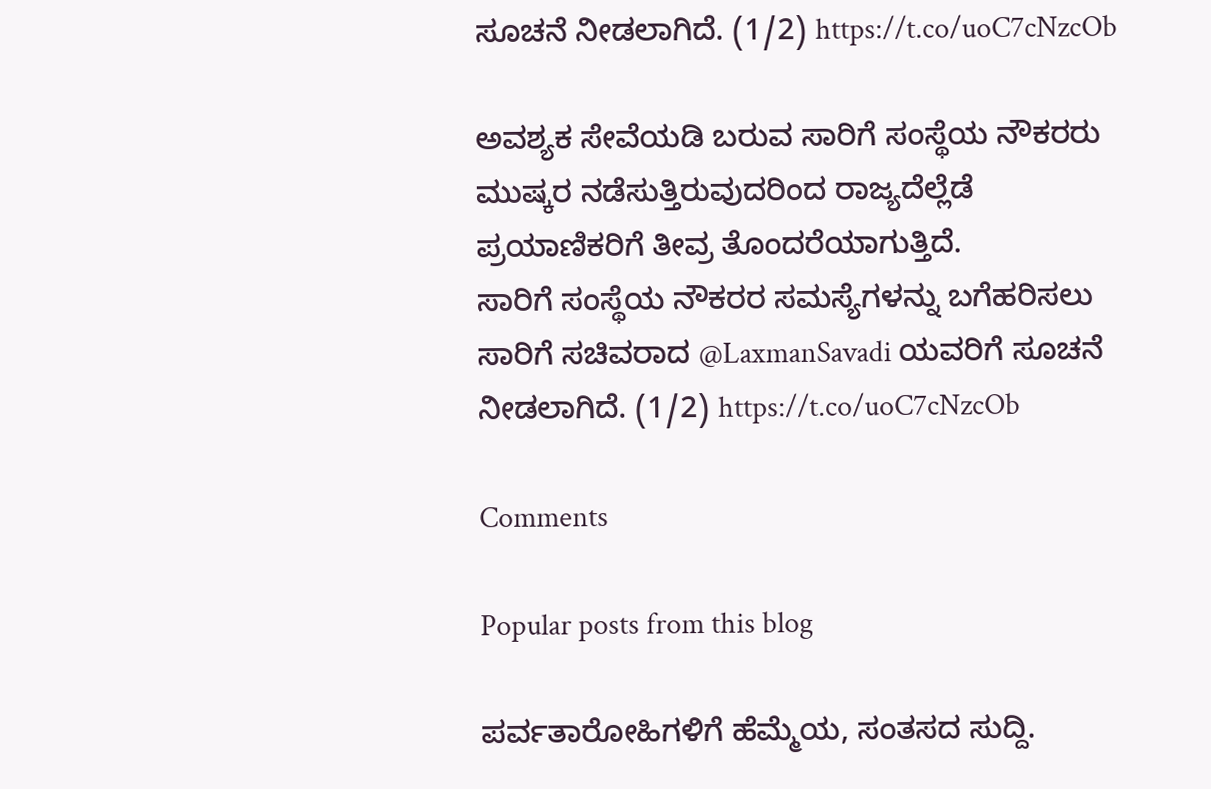ಸೂಚನೆ ನೀಡಲಾಗಿದೆ. (1/2) https://t.co/uoC7cNzcOb

ಅವಶ್ಯಕ ಸೇವೆಯಡಿ ಬರುವ ಸಾರಿಗೆ ಸಂಸ್ಥೆಯ ನೌಕರರು ಮುಷ್ಕರ ನಡೆಸುತ್ತಿರುವುದರಿಂದ ರಾಜ್ಯದೆಲ್ಲೆಡೆ ಪ್ರಯಾಣಿಕರಿಗೆ ತೀವ್ರ ತೊಂದರೆಯಾಗುತ್ತಿದೆ.
ಸಾರಿಗೆ ಸಂಸ್ಥೆಯ ನೌಕರರ ಸಮಸ್ಯೆಗಳನ್ನು ಬಗೆಹರಿಸಲು ಸಾರಿಗೆ ಸಚಿವರಾದ @LaxmanSavadi ಯವರಿಗೆ ಸೂಚನೆ ನೀಡಲಾಗಿದೆ. (1/2) https://t.co/uoC7cNzcOb

Comments

Popular posts from this blog

ಪರ್ವತಾರೋಹಿಗಳಿಗೆ ಹೆಮ್ಮೆಯ, ಸಂತಸದ ಸುದ್ದಿ.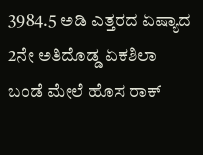3984.5 ಅಡಿ ಎತ್ತರದ ಏಷ್ಯಾದ 2ನೇ ಅತಿದೊಡ್ಡ ಏಕಶಿಲಾ ಬಂಡೆ ಮೇಲೆ ಹೊಸ ರಾಕ್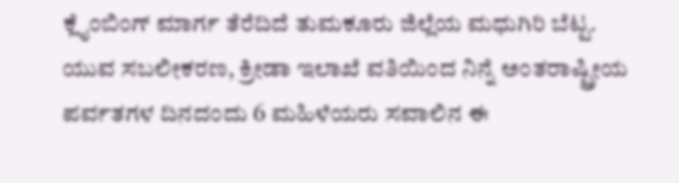ಕ್ಲೈಂಬಿಂಗ್ ಮಾರ್ಗ ತೆರೆದಿದೆ ತುಮಕೂರು ಜಿಲ್ಲೆಯ ಮಧುಗಿರಿ ಬೆಟ್ಟ. ಯುವ ಸಬಲೀಕರಣ, ಕ್ರೀಡಾ ಇಲಾಖೆ ವತಿಯಿಂದ ನಿನ್ನೆ ಅಂತರಾಷ್ಟ್ರೀಯ ಪರ್ವತಗಳ ದಿನದಂದು 6 ಮಹಿಳೆಯರು ಸವಾಲಿನ ಈ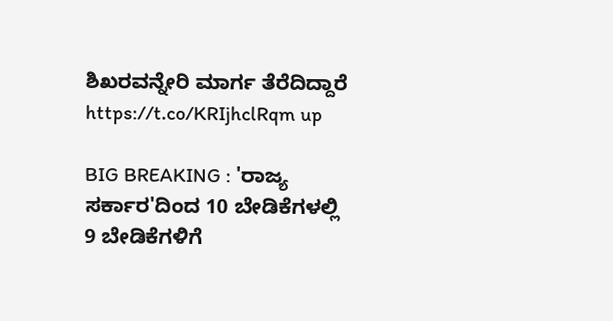ಶಿಖರವನ್ನೇರಿ ಮಾರ್ಗ ತೆರೆದಿದ್ದಾರೆ https://t.co/KRIjhclRqm up

BIG BREAKING : 'ರಾಜ್ಯ ಸರ್ಕಾರ'ದಿಂದ 10 ಬೇಡಿಕೆಗಳಲ್ಲಿ 9 ಬೇಡಿಕೆಗಳಿಗೆ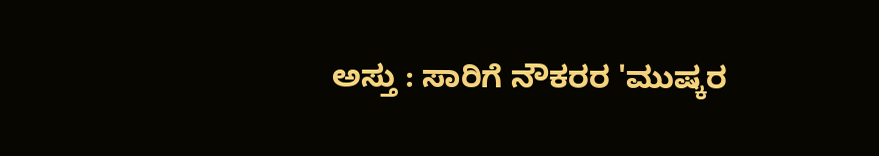ಅಸ್ತು : ಸಾರಿಗೆ ನೌಕರರ 'ಮುಷ್ಕರ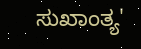ಸುಖಾಂತ್ಯ'